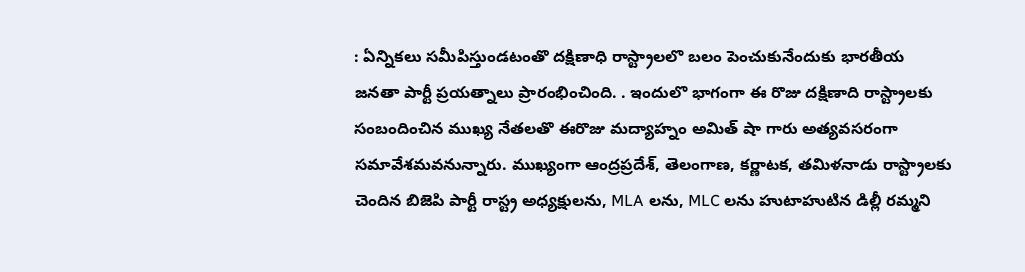: ఏన్నికలు సమీపిస్తుండటంతొ దక్షిణాధి రాస్ట్రాలలొ బలం పెంచుకునేందుకు భారతీయ జనతా పార్టీ ప్రయత్నాలు ప్రారంభించింది. . ఇందులొ భాగంగా ఈ రొజు దక్షిణాది రాస్ట్రాలకు సంబందించిన ముఖ్య నేతలతొ ఈరొజు మద్యాహ్నం అమిత్ షా గారు అత్యవసరంగా సమావేశమవనున్నారు. ముఖ్యంగా ఆంద్రప్రదేశ్, తెలంగాణ, కర్ణాటక, తమిళనాడు రాస్ట్రాలకు చెందిన బిజెపి పార్టీ రాస్ట్ర అధ్యక్షులను, MLA లను, MLC లను హుటాహుటిన డిల్లీ రమ్మని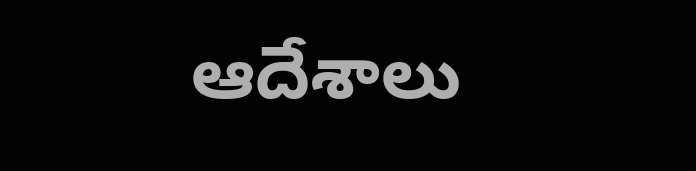ఆదేశాలు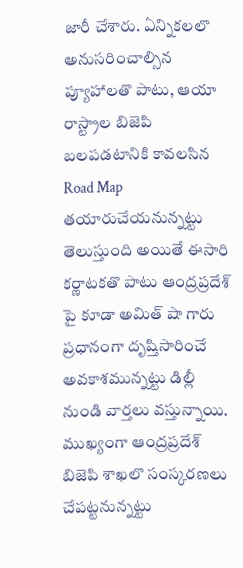జారీ చేశారు. ఏన్నికలలొ అనుసరించాల్సిన ప్యూహాలతొ పాటు, ఆయా రాస్ట్రాల బిజెపి బలపడటానికి కావలసిన Road Map తయారుచేయనున్నట్టు తెలుస్తుంది అయితే ఈసారి కర్ణాటకతొ పాటు ఆంద్రప్రదేశ్ పై కూడా అమిత్ షా గారు ప్రధానంగా దృష్తిసారించే అవకాశమున్నట్టు డిల్లీ నుండి వార్తలు వస్తున్నాయి. ముఖ్యంగా ఆంద్రప్రదేశ్ బిజెపి శాఖలొ సంస్కరణలు చేపట్టనున్నట్టు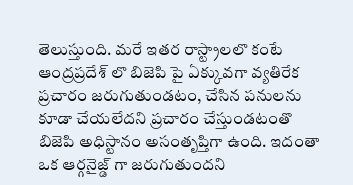తెలుస్తుంది. మరే ఇతర రాస్ట్రాలలొ కంటే ఆంద్రప్రదేశ్ లొ బిజెపి పై ఏక్కువగా వ్యతిరేక ప్రచారం జరుగుతుండటం, చేసిన పనులను కూడా చేయలేదని ప్రచారం చేస్తుండటంతొ బిజెపి అధిస్టానం అసంతృప్తిగా ఉంది. ఇదంతా ఒక ఆర్గనైజ్డ్ గా జరుగుతుందని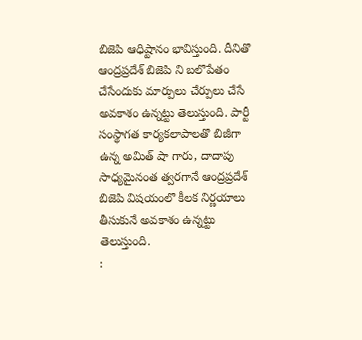బిజెపి ఆధిష్టానం భావిస్తుంది. దీనితొ ఆంద్రప్రదేశ్ బిజెపి ని బలొపేతం చేసేందుకు మార్పులు చేర్పులు చేసే అవకాశం ఉన్నట్టు తెలుస్తుంది. పార్టీ సంస్థాగత కార్యకలాపాలతొ బిజీగా ఉన్న అమిత్ షా గారు, దాదాపు సాధ్యమైనంత త్వరగానే ఆంద్రప్రదేశ్ బిజెపి విషయంలొ కీలక నిర్ణయాలు తీసుకునే అవకాశం ఉన్నట్టు తెలుస్తుంది.
: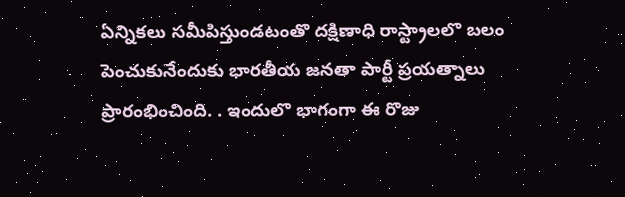ఏన్నికలు సమీపిస్తుండటంతొ దక్షిణాధి రాస్ట్రాలలొ బలం పెంచుకునేందుకు భారతీయ జనతా పార్టీ ప్రయత్నాలు ప్రారంభించింది. . ఇందులొ భాగంగా ఈ రొజు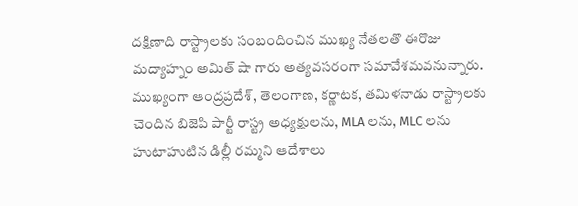దక్షిణాది రాస్ట్రాలకు సంబందించిన ముఖ్య నేతలతొ ఈరొజు మద్యాహ్నం అమిత్ షా గారు అత్యవసరంగా సమావేశమవనున్నారు.
ముఖ్యంగా ఆంద్రప్రదేశ్, తెలంగాణ, కర్ణాటక, తమిళనాడు రాస్ట్రాలకు చెందిన బిజెపి పార్టీ రాస్ట్ర అధ్యక్షులను, MLA లను, MLC లను హుటాహుటిన డిల్లీ రమ్మని ఆదేశాలు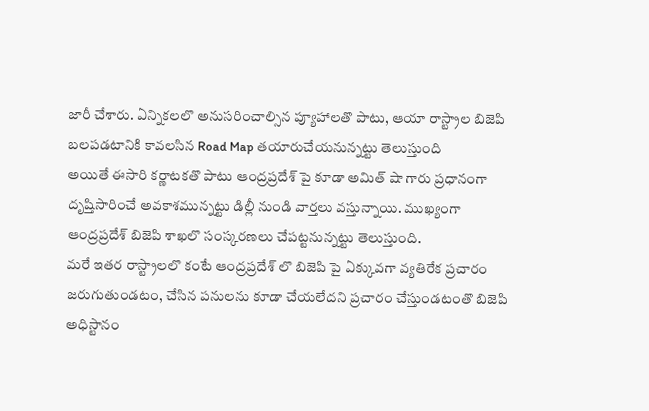జారీ చేశారు. ఏన్నికలలొ అనుసరించాల్సిన ప్యూహాలతొ పాటు, ఆయా రాస్ట్రాల బిజెపి బలపడటానికి కావలసిన Road Map తయారుచేయనున్నట్టు తెలుస్తుంది
అయితే ఈసారి కర్ణాటకతొ పాటు ఆంద్రప్రదేశ్ పై కూడా అమిత్ షా గారు ప్రధానంగా దృష్తిసారించే అవకాశమున్నట్టు డిల్లీ నుండి వార్తలు వస్తున్నాయి. ముఖ్యంగా ఆంద్రప్రదేశ్ బిజెపి శాఖలొ సంస్కరణలు చేపట్టనున్నట్టు తెలుస్తుంది.
మరే ఇతర రాస్ట్రాలలొ కంటే ఆంద్రప్రదేశ్ లొ బిజెపి పై ఏక్కువగా వ్యతిరేక ప్రచారం జరుగుతుండటం, చేసిన పనులను కూడా చేయలేదని ప్రచారం చేస్తుండటంతొ బిజెపి అధిస్టానం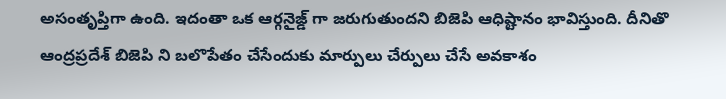అసంతృప్తిగా ఉంది. ఇదంతా ఒక ఆర్గనైజ్డ్ గా జరుగుతుందని బిజెపి ఆధిష్టానం భావిస్తుంది. దీనితొ ఆంద్రప్రదేశ్ బిజెపి ని బలొపేతం చేసేందుకు మార్పులు చేర్పులు చేసే అవకాశం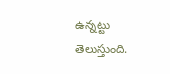ఉన్నట్టు తెలుస్తుంది.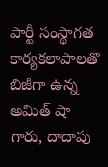పార్టీ సంస్థాగత కార్యకలాపాలతొ బిజీగా ఉన్న అమిత్ షా గారు, దాదాపు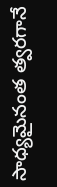సాధ్యమైనంత త్వరగానే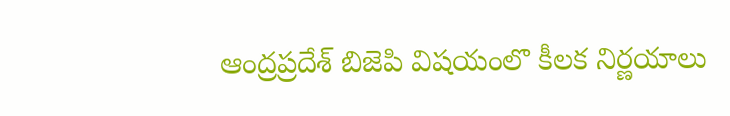ఆంద్రప్రదేశ్ బిజెపి విషయంలొ కీలక నిర్ణయాలు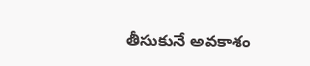తీసుకునే అవకాశం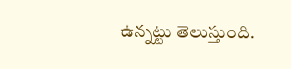ఉన్నట్టు తెలుస్తుంది.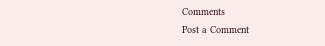Comments
Post a Comment